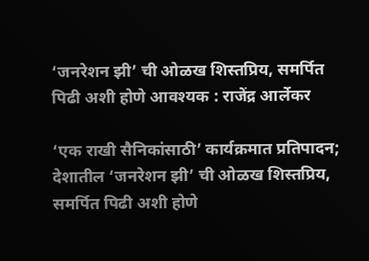‘जनरेशन झी’ ची ओळख शिस्तप्रिय, समर्पित पिढी अशी होणे आवश्यक : राजेंद्र आर्लेकर

‘एक राखी सैनिकांसाठी’ कार्यक्रमात प्रतिपादन; देशातील ‘जनरेशन झी’ ची ओळख शिस्तप्रिय, समर्पित पिढी अशी होणे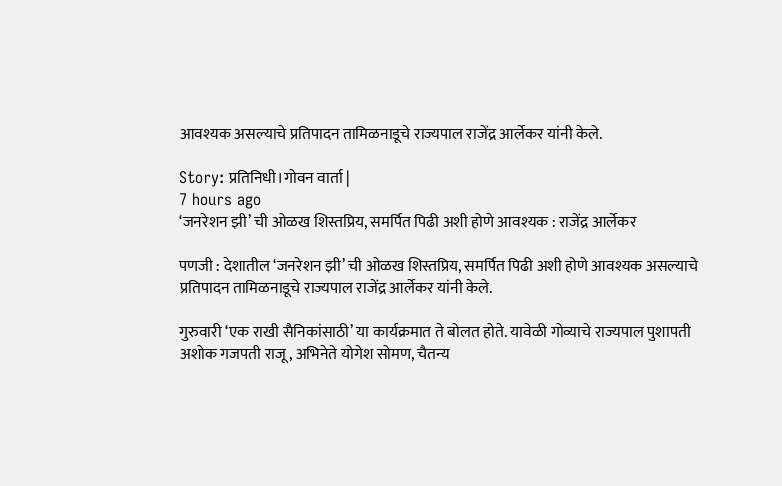आवश्यक असल्याचे प्रतिपादन तामिळनाडूचे राज्यपाल राजेंद्र आर्लेकर यांनी केले.

Story: प्रतिनिधी।गोवन वार्ता |
7 hours ago
‘जनरेशन झी’ ची ओळख शिस्तप्रिय, समर्पित पिढी अशी होणे आवश्यक : राजेंद्र आर्लेकर

पणजी : देशातील ‘जनरेशन झी’ ची ओळख शिस्तप्रिय, समर्पित पिढी अशी होणे आवश्यक असल्याचे प्रतिपादन तामिळनाडूचे राज्यपाल राजेंद्र आर्लेकर यांनी केले.

गुरुवारी ‘एक राखी सैनिकांसाठी’ या कार्यक्रमात ते बोलत होते. यावेळी गोव्याचे राज्यपाल पुशापती अशोक गजपती राजू, अभिनेते योगेश सोमण, चैतन्य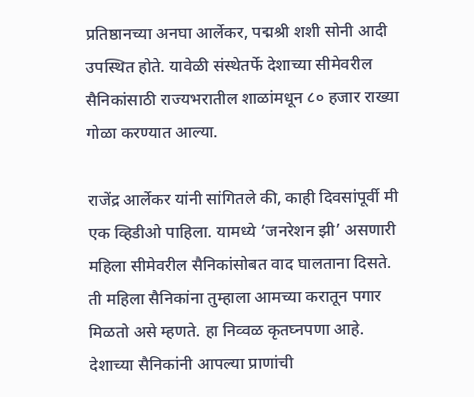प्रतिष्ठानच्या अनघा आर्लेकर, पद्मश्री शशी सोनी आदी उपस्थित होते. यावेळी संस्थेतर्फे देशाच्या सीमेवरील सैनिकांसाठी राज्यभरातील शाळांमधून ८० हजार राख्या गोळा करण्यात आल्या.

राजेंद्र आर्लेकर यांनी सांगितले की, काही दिवसांपूर्वी मी एक व्हिडीओ पाहिला. यामध्ये ‘जनरेशन झी’ असणारी महिला सीमेवरील सैनिकांसोबत वाद घालताना दिसते. ती महिला सैनिकांना तुम्हाला आमच्या करातून पगार मिळतो असे म्हणते. हा निव्वळ कृतघ्नपणा आहे. देशाच्या सैनिकांनी आपल्या प्राणांची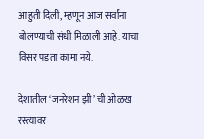आहुती दिली, म्हणून आज सर्वांना बोलण्याची संधी मिळाली आहे. याचा विसर पडता कामा नये.

देशातील ‘जनरेशन झी’ ची ओळख रस्त्यावर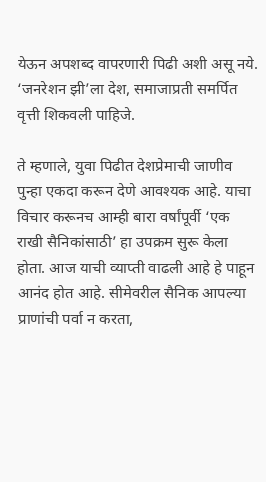येऊन अपशब्द वापरणारी पिढी अशी असू नये. ‘जनरेशन झी’ला देश, समाजाप्रती समर्पित वृत्ती शिकवली पाहिजे.

ते म्हणाले, युवा पिढीत देशप्रेमाची जाणीव पुन्हा एकदा करून देणे आवश्यक आहे. याचा विचार करूनच आम्ही बारा वर्षांपूर्वी ‘एक राखी सैनिकांसाठी’ हा उपक्रम सुरू केला होता. आज याची व्याप्ती वाढली आहे हे पाहून आनंद होत आहे. सीमेवरील सैनिक आपल्या प्राणांची पर्वा न करता,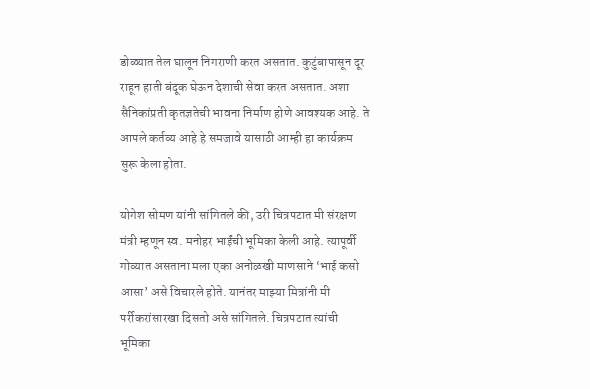डोळ्यात तेल घालून निगराणी करत असतात. कुटुंबापासून दूर राहून हाती बंदूक घेऊन देशाची सेवा करत असतात. अशा सैनिकांप्रती कृतज्ञतेची भावना निर्माण होणे आवश्यक आहे. ते आपले कर्तव्य आहे हे समजावे यासाठी आम्ही हा कार्यक्रम सुरू केला होता.

योगेश सोमण यांनी सांगितले की, उरी चित्रपटात मी संरक्षण मंत्री म्हणून स्व. मनोहर भाईंची भूमिका केली आहे. त्यापूर्वी गोव्यात असताना मला एका अनोळखी माणसाने ‘भाई कसो आसा’ असे विचारले होते. यानंतर माझ्या मित्रांनी मी पर्रीकरांसारखा दिसतो असे सांगितले. चित्रपटात त्यांची भूमिका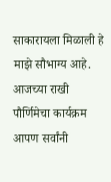साकारायला मिळाली हे माझे सौभाग्य आहे. आजच्या राखी पौर्णिमेचा कार्यक्रम आपण सर्वांनी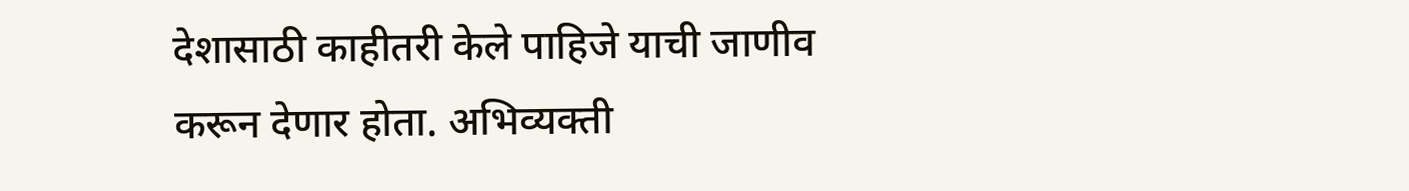देशासाठी काहीतरी केले पाहिजे याची जाणीव करून देणार होता. अभिव्यक्ती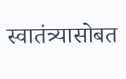स्वातंत्र्यासोबत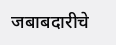जबाबदारीचे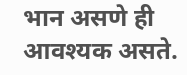भान असणे ही आवश्यक असते.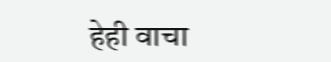हेही वाचा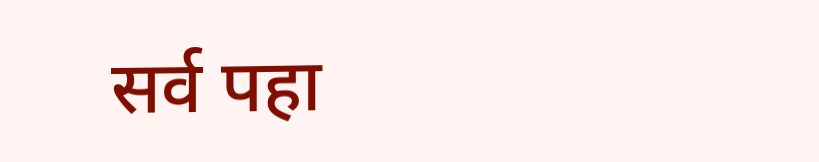सर्व पहा